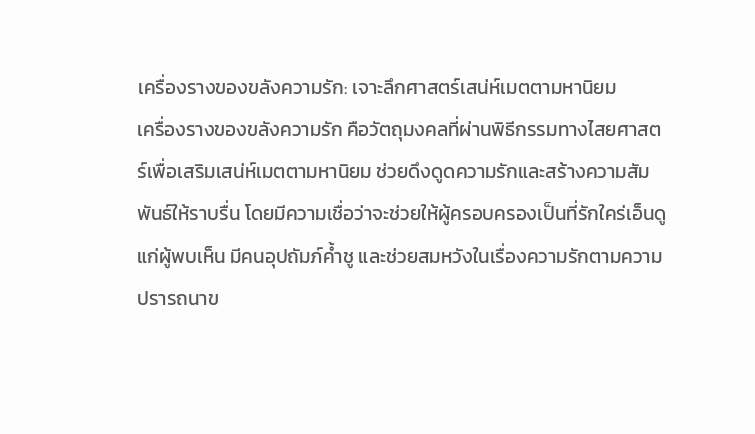เครื่องรางของขลังความรัก: เจาะลึกศาสตร์เสน่ห์เมตตามหานิยม
เครื่องรางของขลังความรัก คือวัตถุมงคลที่ผ่านพิธีกรรมทางไสยศาสตร์เพื่อเสริมเสน่ห์เมตตามหานิยม ช่วยดึงดูดความรักและสร้างความสัมพันธ์ให้ราบรื่น โดยมีความเชื่อว่าจะช่วยให้ผู้ครอบครองเป็นที่รักใคร่เอ็นดูแก่ผู้พบเห็น มีคนอุปถัมภ์ค้ำชู และช่วยสมหวังในเรื่องความรักตามความปรารถนาข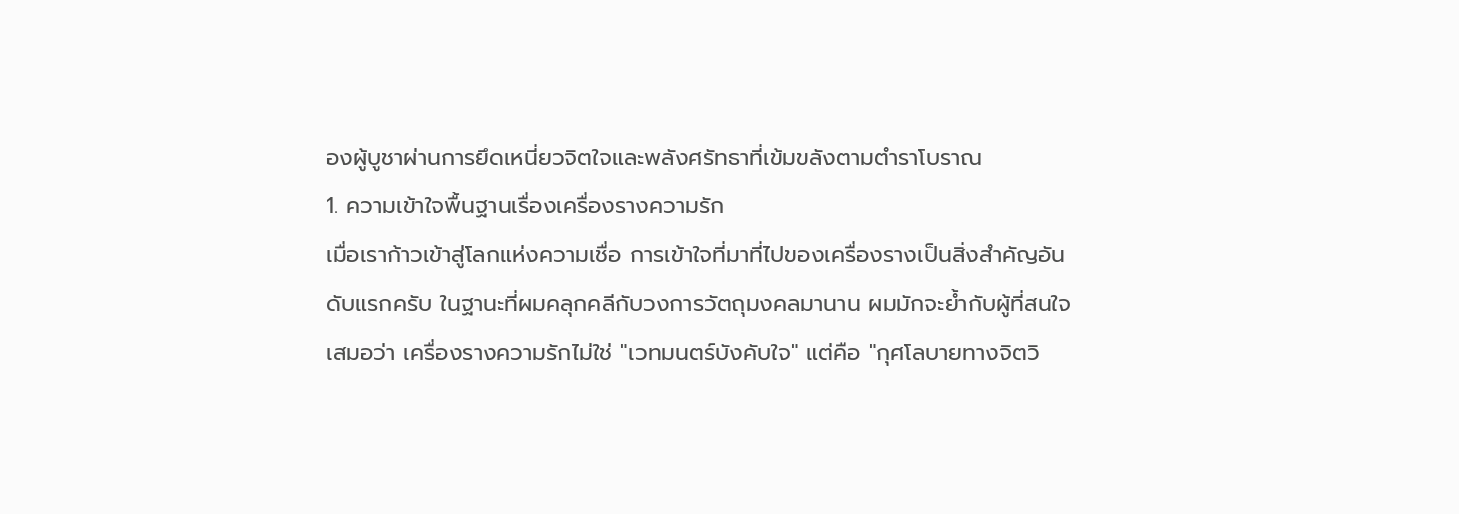องผู้บูชาผ่านการยึดเหนี่ยวจิตใจและพลังศรัทธาที่เข้มขลังตามตำราโบราณ
1. ความเข้าใจพื้นฐานเรื่องเครื่องรางความรัก
เมื่อเราก้าวเข้าสู่โลกแห่งความเชื่อ การเข้าใจที่มาที่ไปของเครื่องรางเป็นสิ่งสำคัญอันดับแรกครับ ในฐานะที่ผมคลุกคลีกับวงการวัตถุมงคลมานาน ผมมักจะย้ำกับผู้ที่สนใจเสมอว่า เครื่องรางความรักไม่ใช่ "เวทมนตร์บังคับใจ" แต่คือ "กุศโลบายทางจิตวิ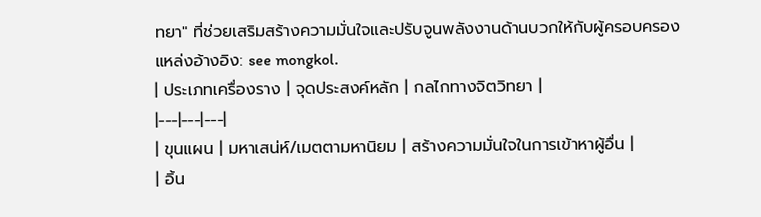ทยา" ที่ช่วยเสริมสร้างความมั่นใจและปรับจูนพลังงานด้านบวกให้กับผู้ครอบครอง
แหล่งอ้างอิง: see mongkol.
| ประเภทเครื่องราง | จุดประสงค์หลัก | กลไกทางจิตวิทยา |
|---|---|---|
| ขุนแผน | มหาเสน่ห์/เมตตามหานิยม | สร้างความมั่นใจในการเข้าหาผู้อื่น |
| อิ้น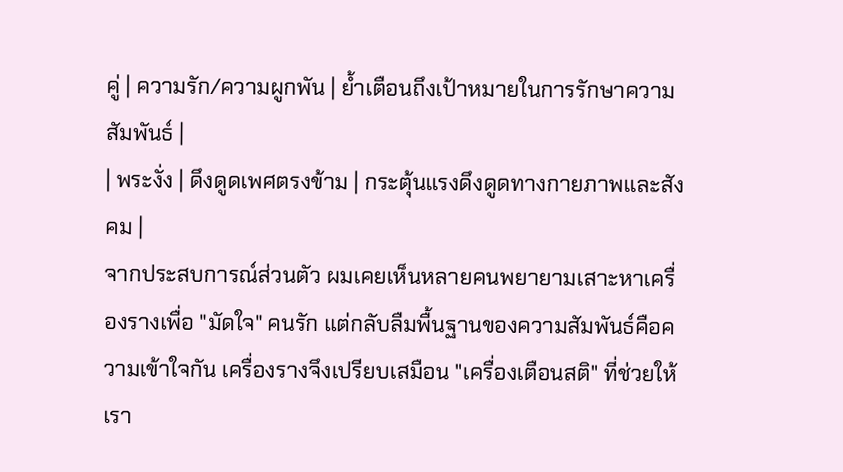คู่ | ความรัก/ความผูกพัน | ย้ำเตือนถึงเป้าหมายในการรักษาความสัมพันธ์ |
| พระงั่ง | ดึงดูดเพศตรงข้าม | กระตุ้นแรงดึงดูดทางกายภาพและสังคม |
จากประสบการณ์ส่วนตัว ผมเคยเห็นหลายคนพยายามเสาะหาเครื่องรางเพื่อ "มัดใจ" คนรัก แต่กลับลืมพื้นฐานของความสัมพันธ์คือความเข้าใจกัน เครื่องรางจึงเปรียบเสมือน "เครื่องเตือนสติ" ที่ช่วยให้เรา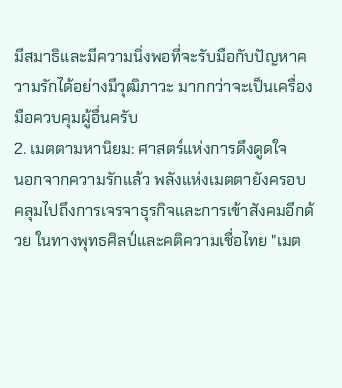มีสมาธิและมีความนิ่งพอที่จะรับมือกับปัญหาความรักได้อย่างมีวุฒิภาวะ มากกว่าจะเป็นเครื่องมือควบคุมผู้อื่นครับ
2. เมตตามหานิยม: ศาสตร์แห่งการดึงดูดใจ
นอกจากความรักแล้ว พลังแห่งเมตตายังครอบคลุมไปถึงการเจรจาธุรกิจและการเข้าสังคมอีกด้วย ในทางพุทธศิลป์และคติความเชื่อไทย "เมต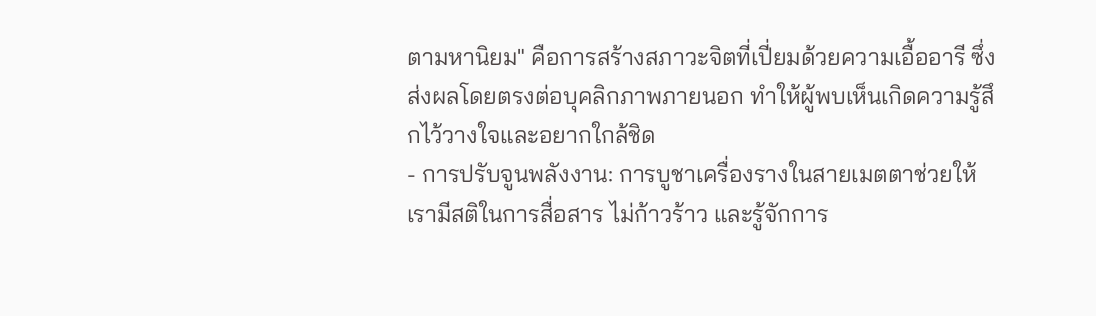ตามหานิยม" คือการสร้างสภาวะจิตที่เปี่ยมด้วยความเอื้ออารี ซึ่งส่งผลโดยตรงต่อบุคลิกภาพภายนอก ทำให้ผู้พบเห็นเกิดความรู้สึกไว้วางใจและอยากใกล้ชิด
- การปรับจูนพลังงาน: การบูชาเครื่องรางในสายเมตตาช่วยให้เรามีสติในการสื่อสาร ไม่ก้าวร้าว และรู้จักการ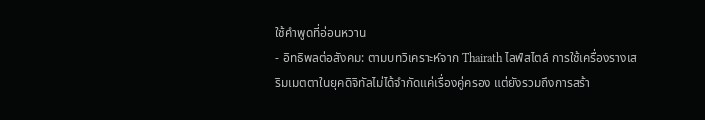ใช้คำพูดที่อ่อนหวาน
- อิทธิพลต่อสังคม: ตามบทวิเคราะห์จาก Thairath ไลฟ์สไตล์ การใช้เครื่องรางเสริมเมตตาในยุคดิจิทัลไม่ได้จำกัดแค่เรื่องคู่ครอง แต่ยังรวมถึงการสร้า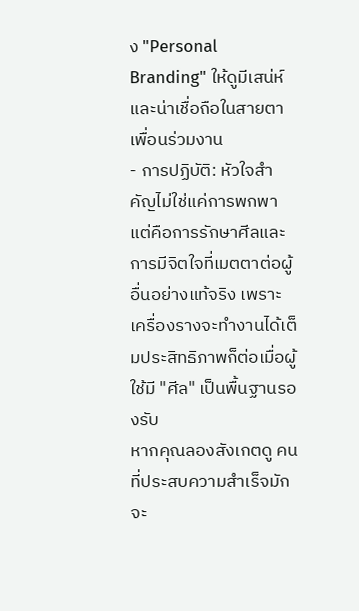ง "Personal Branding" ให้ดูมีเสน่ห์และน่าเชื่อถือในสายตาเพื่อนร่วมงาน
- การปฏิบัติ: หัวใจสำคัญไม่ใช่แค่การพกพา แต่คือการรักษาศีลและการมีจิตใจที่เมตตาต่อผู้อื่นอย่างแท้จริง เพราะเครื่องรางจะทำงานได้เต็มประสิทธิภาพก็ต่อเมื่อผู้ใช้มี "ศีล" เป็นพื้นฐานรองรับ
หากคุณลองสังเกตดู คนที่ประสบความสำเร็จมักจะ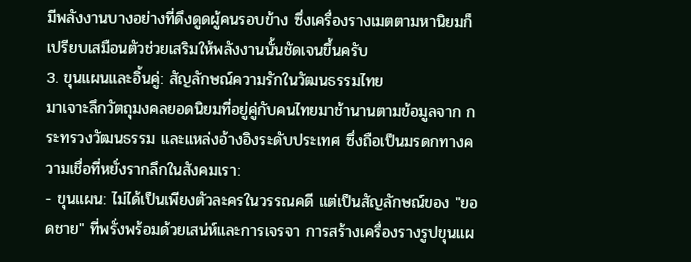มีพลังงานบางอย่างที่ดึงดูดผู้คนรอบข้าง ซึ่งเครื่องรางเมตตามหานิยมก็เปรียบเสมือนตัวช่วยเสริมให้พลังงานนั้นชัดเจนขึ้นครับ
3. ขุนแผนและอิ้นคู่: สัญลักษณ์ความรักในวัฒนธรรมไทย
มาเจาะลึกวัตถุมงคลยอดนิยมที่อยู่คู่กับคนไทยมาช้านานตามข้อมูลจาก กระทรวงวัฒนธรรม และแหล่งอ้างอิงระดับประเทศ ซึ่งถือเป็นมรดกทางความเชื่อที่หยั่งรากลึกในสังคมเรา:
- ขุนแผน: ไม่ได้เป็นเพียงตัวละครในวรรณคดี แต่เป็นสัญลักษณ์ของ "ยอดชาย" ที่พรั่งพร้อมด้วยเสน่ห์และการเจรจา การสร้างเครื่องรางรูปขุนแผ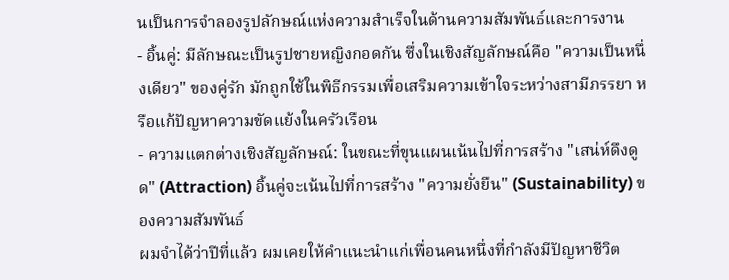นเป็นการจำลองรูปลักษณ์แห่งความสำเร็จในด้านความสัมพันธ์และการงาน
- อิ้นคู่: มีลักษณะเป็นรูปชายหญิงกอดกัน ซึ่งในเชิงสัญลักษณ์คือ "ความเป็นหนึ่งเดียว" ของคู่รัก มักถูกใช้ในพิธีกรรมเพื่อเสริมความเข้าใจระหว่างสามีภรรยา หรือแก้ปัญหาความขัดแย้งในครัวเรือน
- ความแตกต่างเชิงสัญลักษณ์: ในขณะที่ขุนแผนเน้นไปที่การสร้าง "เสน่ห์ดึงดูด" (Attraction) อิ้นคู่จะเน้นไปที่การสร้าง "ความยั่งยืน" (Sustainability) ของความสัมพันธ์
ผมจำได้ว่าปีที่แล้ว ผมเคยให้คำแนะนำแก่เพื่อนคนหนึ่งที่กำลังมีปัญหาชีวิต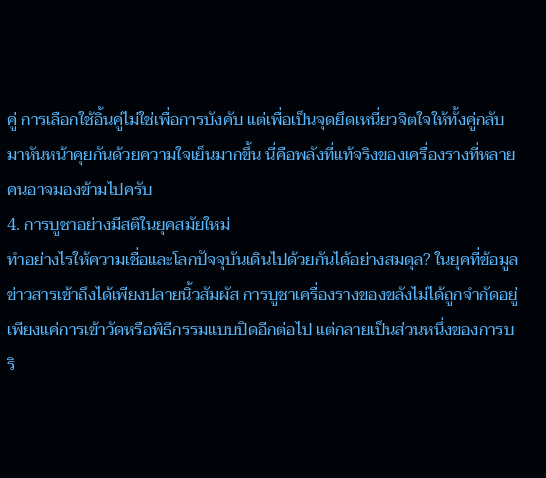คู่ การเลือกใช้อิ้นคู่ไม่ใช่เพื่อการบังคับ แต่เพื่อเป็นจุดยึดเหนี่ยวจิตใจให้ทั้งคู่กลับมาหันหน้าคุยกันด้วยความใจเย็นมากขึ้น นี่คือพลังที่แท้จริงของเครื่องรางที่หลายคนอาจมองข้ามไปครับ
4. การบูชาอย่างมีสติในยุคสมัยใหม่
ทำอย่างไรให้ความเชื่อและโลกปัจจุบันเดินไปด้วยกันได้อย่างสมดุล? ในยุคที่ข้อมูลข่าวสารเข้าถึงได้เพียงปลายนิ้วสัมผัส การบูชาเครื่องรางของขลังไม่ได้ถูกจำกัดอยู่เพียงแค่การเข้าวัดหรือพิธีกรรมแบบปิดอีกต่อไป แต่กลายเป็นส่วนหนึ่งของการบริ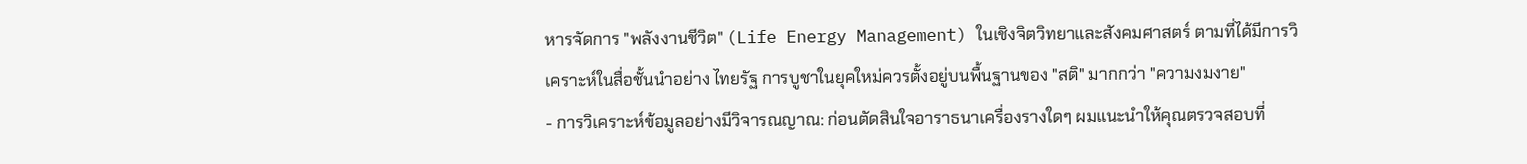หารจัดการ "พลังงานชีวิต" (Life Energy Management) ในเชิงจิตวิทยาและสังคมศาสตร์ ตามที่ได้มีการวิเคราะห์ในสื่อชั้นนำอย่าง ไทยรัฐ การบูชาในยุคใหม่ควรตั้งอยู่บนพื้นฐานของ "สติ" มากกว่า "ความงมงาย"
- การวิเคราะห์ข้อมูลอย่างมีวิจารณญาณ: ก่อนตัดสินใจอาราธนาเครื่องรางใดๆ ผมแนะนำให้คุณตรวจสอบที่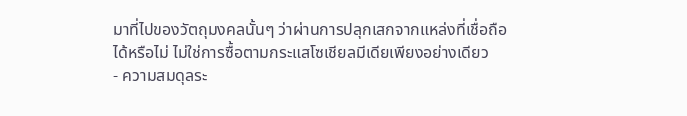มาที่ไปของวัตถุมงคลนั้นๆ ว่าผ่านการปลุกเสกจากแหล่งที่เชื่อถือได้หรือไม่ ไม่ใช่การซื้อตามกระแสโซเชียลมีเดียเพียงอย่างเดียว
- ความสมดุลระ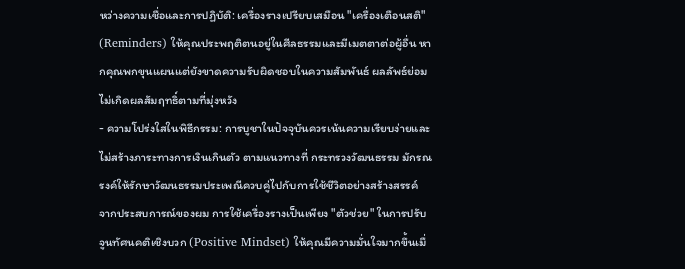หว่างความเชื่อและการปฏิบัติ: เครื่องรางเปรียบเสมือน "เครื่องเตือนสติ" (Reminders) ให้คุณประพฤติตนอยู่ในศีลธรรมและมีเมตตาต่อผู้อื่น หากคุณพกขุนแผนแต่ยังขาดความรับผิดชอบในความสัมพันธ์ ผลลัพธ์ย่อมไม่เกิดผลสัมฤทธิ์ตามที่มุ่งหวัง
- ความโปร่งใสในพิธีกรรม: การบูชาในปัจจุบันควรเน้นความเรียบง่ายและไม่สร้างภาระทางการเงินเกินตัว ตามแนวทางที่ กระทรวงวัฒนธรรม มักรณรงค์ให้รักษาวัฒนธรรมประเพณีควบคู่ไปกับการใช้ชีวิตอย่างสร้างสรรค์
จากประสบการณ์ของผม การใช้เครื่องรางเป็นเพียง "ตัวช่วย" ในการปรับจูนทัศนคติเชิงบวก (Positive Mindset) ให้คุณมีความมั่นใจมากขึ้นเมื่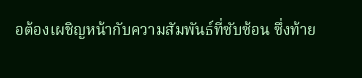อต้องเผชิญหน้ากับความสัมพันธ์ที่ซับซ้อน ซึ่งท้าย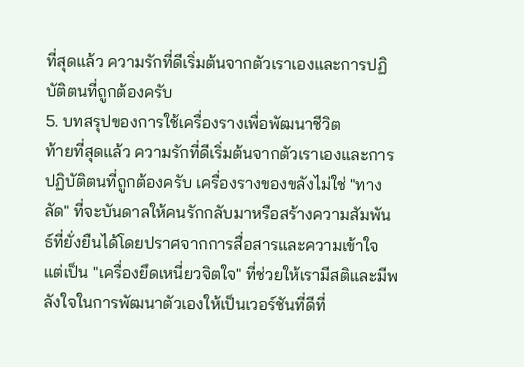ที่สุดแล้ว ความรักที่ดีเริ่มต้นจากตัวเราเองและการปฏิบัติตนที่ถูกต้องครับ
5. บทสรุปของการใช้เครื่องรางเพื่อพัฒนาชีวิต
ท้ายที่สุดแล้ว ความรักที่ดีเริ่มต้นจากตัวเราเองและการปฏิบัติตนที่ถูกต้องครับ เครื่องรางของขลังไม่ใช่ "ทางลัด" ที่จะบันดาลให้คนรักกลับมาหรือสร้างความสัมพันธ์ที่ยั่งยืนได้โดยปราศจากการสื่อสารและความเข้าใจ แต่เป็น "เครื่องยึดเหนี่ยวจิตใจ" ที่ช่วยให้เรามีสติและมีพลังใจในการพัฒนาตัวเองให้เป็นเวอร์ชันที่ดีที่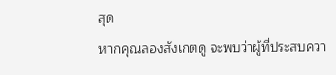สุด
หากคุณลองสังเกตดู จะพบว่าผู้ที่ประสบควา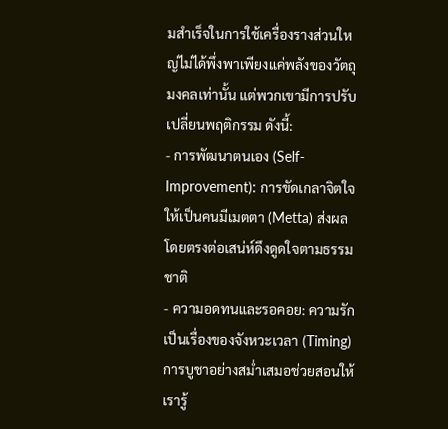มสำเร็จในการใช้เครื่องรางส่วนใหญ่ไม่ได้พึ่งพาเพียงแค่พลังของวัตถุมงคลเท่านั้น แต่พวกเขามีการปรับเปลี่ยนพฤติกรรม ดังนี้:
- การพัฒนาตนเอง (Self-Improvement): การขัดเกลาจิตใจให้เป็นคนมีเมตตา (Metta) ส่งผลโดยตรงต่อเสน่ห์ดึงดูดใจตามธรรมชาติ
- ความอดทนและรอคอย: ความรักเป็นเรื่องของจังหวะเวลา (Timing) การบูชาอย่างสม่ำเสมอช่วยสอนให้เรารู้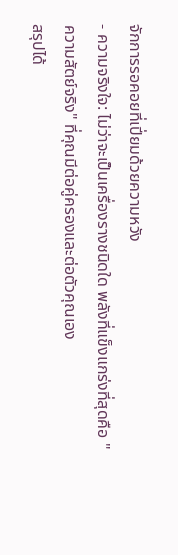จักการรอคอยที่เปี่ยมด้วยความหวัง
- ความจริงใจ: ไม่ว่าจะเป็นเครื่องรางชนิดใด พลังที่แข็งแกร่งที่สุดคือ "ความสัตย์จริง" ที่คุณมีต่อคู่ครองและต่อตัวคุณเอง
สรุปได้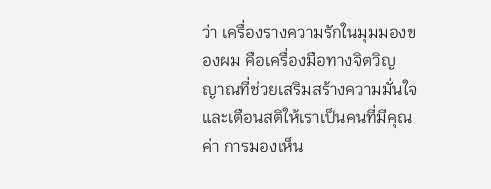ว่า เครื่องรางความรักในมุมมองของผม คือเครื่องมือทางจิตวิญญาณที่ช่วยเสริมสร้างความมั่นใจและเตือนสติให้เราเป็นคนที่มีคุณค่า การมองเห็น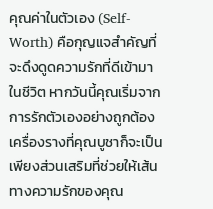คุณค่าในตัวเอง (Self-Worth) คือกุญแจสำคัญที่จะดึงดูดความรักที่ดีเข้ามาในชีวิต หากวันนี้คุณเริ่มจากการรักตัวเองอย่างถูกต้อง เครื่องรางที่คุณบูชาก็จะเป็นเพียงส่วนเสริมที่ช่วยให้เส้นทางความรักของคุณ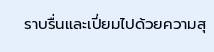ราบรื่นและเปี่ยมไปด้วยความสุ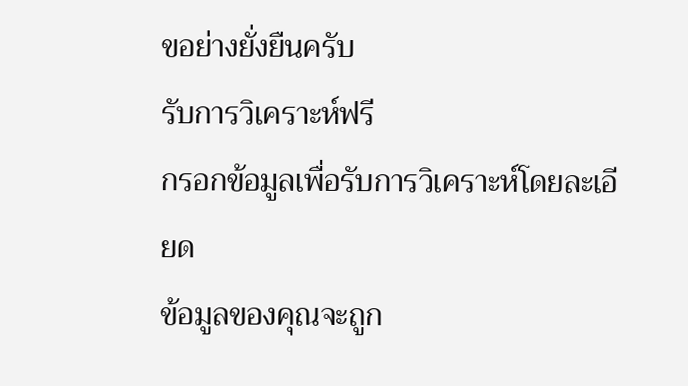ขอย่างยั่งยืนครับ
รับการวิเคราะห์ฟรี
กรอกข้อมูลเพื่อรับการวิเคราะห์โดยละเอียด
ข้อมูลของคุณจะถูก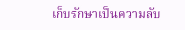เก็บรักษาเป็นความลับ